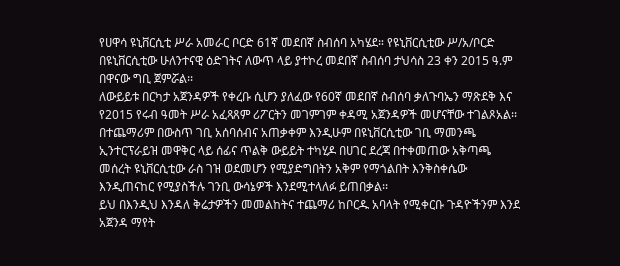የሀዋሳ ዩኒቨርሲቲ ሥራ አመራር ቦርድ 61ኛ መደበኛ ስብሰባ አካሄደ። የዩኒቨርሲቲው ሥ/አ/ቦርድ በዩኒቨርሲቲው ሁለንተናዊ ዕድገትና ለውጥ ላይ ያተኮረ መደበኛ ስብሰባ ታህሳስ 23 ቀን 2015 ዓ.ም በዋናው ግቢ ጀምሯል፡፡
ለውይይቱ በርካታ አጀንዳዎች የቀረቡ ሲሆን ያለፈው የ60ኛ መደበኛ ስብሰባ ቃለጉባኤን ማጽደቅ እና የ2015 የሩብ ዓመት ሥራ አፈጻጸም ሪፖርትን መገምገም ቀዳሚ አጀንዳዎች መሆናቸው ተገልጾአል፡፡ በተጨማሪም በውስጥ ገቢ አሰባሰብና አጠቃቀም እንዲሁም በዩኒቨርሲቲው ገቢ ማመንጫ ኢንተርፕራይዝ መዋቅር ላይ ሰፊና ጥልቅ ውይይት ተካሂዶ በሀገር ደረጃ በተቀመጠው አቅጣጫ መሰረት ዩኒቨርሲቲው ራስ ገዝ ወደመሆን የሚያድግበትን አቅም የማጎልበት እንቅስቀሴው እንዲጠናከር የሚያስችሉ ገንቢ ውሳኔዎች እንደሚተላለፉ ይጠበቃል፡፡
ይህ በእንዲህ እንዳለ ቅሬታዎችን መመልከትና ተጨማሪ ከቦርዱ አባላት የሚቀርቡ ጉዳዮችንም እንደ አጀንዳ ማየት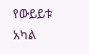የውይይቱ አካል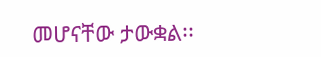መሆናቸው ታውቋል፡፡